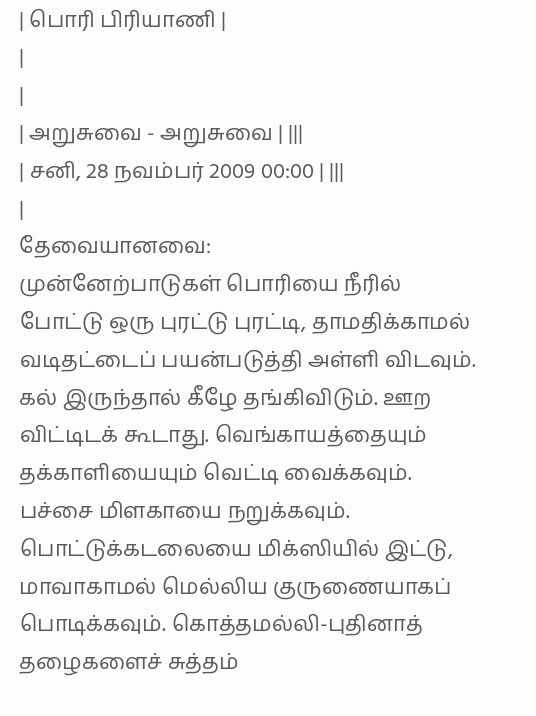| பொரி பிரியாணி |
|
|
| அறுசுவை - அறுசுவை | |||
| சனி, 28 நவம்பர் 2009 00:00 | |||
|
தேவையானவை:
முன்னேற்பாடுகள் பொரியை நீரில் போட்டு ஒரு புரட்டு புரட்டி, தாமதிக்காமல் வடிதட்டைப் பயன்படுத்தி அள்ளி விடவும். கல் இருந்தால் கீழே தங்கிவிடும். ஊற விட்டிடக் கூடாது. வெங்காயத்தையும் தக்காளியையும் வெட்டி வைக்கவும். பச்சை மிளகாயை நறுக்கவும். பொட்டுக்கடலையை மிக்ஸியில் இட்டு, மாவாகாமல் மெல்லிய குருணையாகப் பொடிக்கவும். கொத்தமல்லி-புதினாத் தழைகளைச் சுத்தம்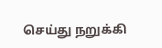செய்து நறுக்கி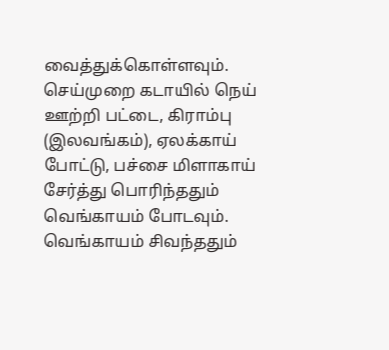வைத்துக்கொள்ளவும். செய்முறை கடாயில் நெய் ஊற்றி பட்டை, கிராம்பு (இலவங்கம்), ஏலக்காய் போட்டு, பச்சை மிளாகாய் சேர்த்து பொரிந்ததும் வெங்காயம் போடவும். வெங்காயம் சிவந்ததும்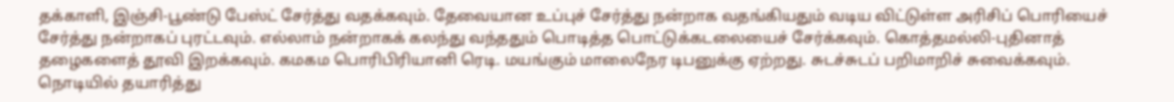தக்காளி, இஞ்சி-பூண்டு பேஸ்ட் சேர்த்து வதக்கவும். தேவையான உப்புச் சேர்த்து நன்றாக வதங்கியதும் வடிய விட்டுள்ள அரிசிப் பொரியைச் சேர்த்து நன்றாகப் புரட்டவும். எல்லாம் நன்றாகக் கலந்து வந்ததும் பொடித்த பொட்டுக்கடலையைச் சேர்க்கவும். கொத்தமல்லி-புதினாத் தழைகளைத் தூவி இறக்கவும். கமகம பொரிபிரியானி ரெடி. மயங்கும் மாலைநேர டிபனுக்கு ஏற்றது. சுடச்சுடப் பறிமாறிச் சுவைக்கவும். நொடியில் தயாரித்து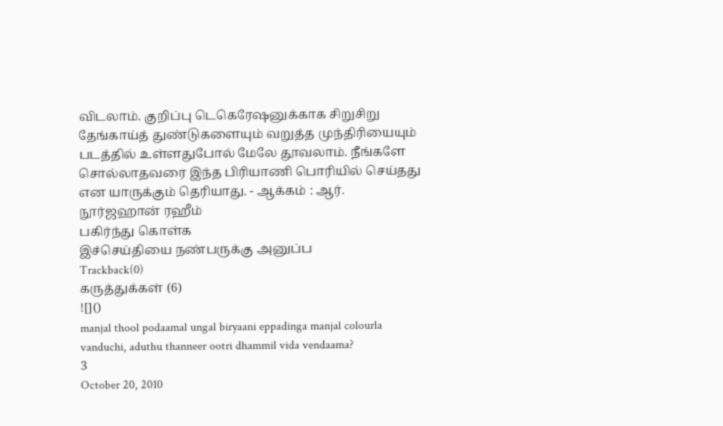விடலாம். குறிப்பு டெகெரேஷனுக்காக சிறுசிறு தேங்காய்த் துண்டுகளையும் வறுத்த முந்திரியையும் படத்தில் உள்ளதுபோல் மேலே தூவலாம். நீங்களே சொல்லாதவரை இந்த பிரியாணி பொரியில் செய்தது என யாருக்கும் தெரியாது. - ஆக்கம் : ஆர். நூர்ஜஹான் ரஹீம்
பகிர்ந்து கொள்க
இச்செய்தியை நண்பருக்கு அனுப்ப
Trackback(0)
கருத்துக்கள் (6)
![]()
manjal thool podaamal ungal biryaani eppadinga manjal colourla vanduchi, aduthu thanneer ootri dhammil vida vendaama?
3
October 20, 2010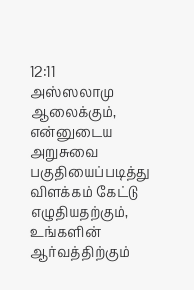12:11
அஸ்ஸலாமு ஆலைக்கும், என்னுடைய அறுசுவை பகுதியைப்படித்து விளக்கம் கேட்டு எழுதியதற்கும், உங்களின் ஆர்வத்திற்கும்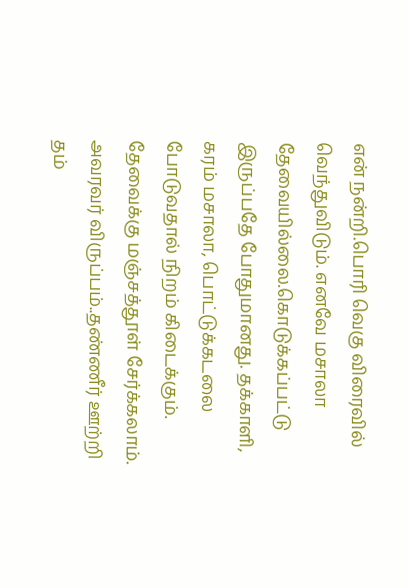என் நன்றி.பொரி வெகு விரைவில் வெந்துவிடும். எனவே மசாலா தேவையில்லை.கொடுக்கப்பட்டு இருப்பதே போதுமானது. தக்காளி, கரம் மசாலா, பொட்டுக்கடலை போடுவதால் நிறம் கிடைக்கும். தேவைக்கு மஞ்சத்தூள் சேர்க்கலாம். அவரவர் விருப்பம்..தண்ணீர் ஊற்றி தம்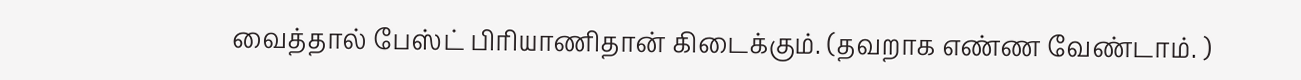வைத்தால் பேஸ்ட் பிரியாணிதான் கிடைக்கும். (தவறாக எண்ண வேண்டாம். )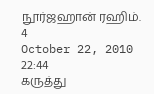நூர்ஜஹான் ரஹிம்.
4
October 22, 2010 22:44
கருத்து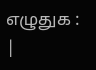எழுதுக :
|